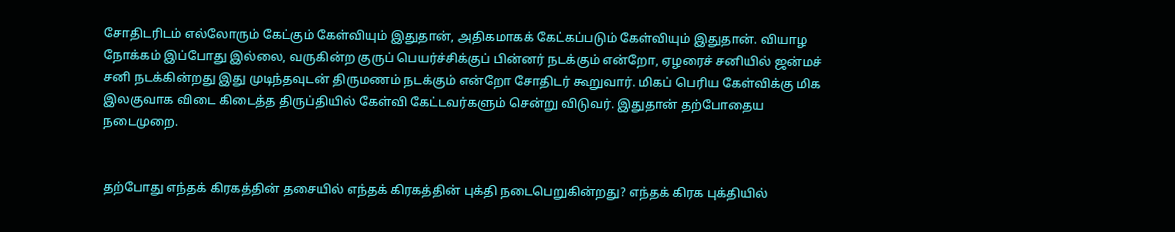சோதிடரிடம் எல்லோரும் கேட்கும் கேள்வியும் இதுதான், அதிகமாகக் கேட்கப்படும் கேள்வியும் இதுதான். வியாழ நோக்கம் இப்போது இல்லை, வருகின்ற குருப் பெயர்ச்சிக்குப் பின்னர் நடக்கும் என்றோ, ஏழரைச் சனியில் ஜன்மச் சனி நடக்கின்றது இது முடிந்தவுடன் திருமணம் நடக்கும் என்றோ சோதிடர் கூறுவார். மிகப் பெரிய கேள்விக்கு மிக இலகுவாக விடை கிடைத்த திருப்தியில் கேள்வி கேட்டவர்களும் சென்று விடுவர். இதுதான் தற்போதைய நடைமுறை.


தற்போது எந்தக் கிரகத்தின் தசையில் எந்தக் கிரகத்தின் புக்தி நடைபெறுகின்றது? எந்தக் கிரக புக்தியில்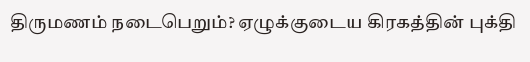திருமணம் நடைபெறும்? ஏழுக்குடைய கிரகத்தின் புக்தி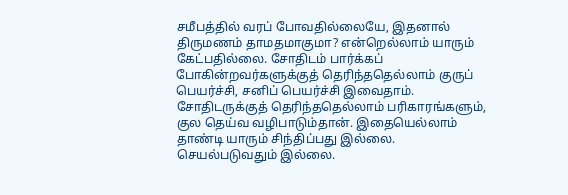சமீபத்தில் வரப் போவதில்லையே, இதனால் திருமணம் தாமதமாகுமா? என்றெல்லாம் யாரும் கேட்பதில்லை. சோதிடம் பார்க்கப் போகின்றவர்களுக்குத் தெரிந்ததெல்லாம் குருப் பெயர்ச்சி, சனிப் பெயர்ச்சி இவைதாம். சோதிடருக்குத் தெரிந்ததெல்லாம் பரிகாரங்களும், குல தெய்வ வழிபாடும்தான். இதையெல்லாம் தாண்டி யாரும் சிந்திப்பது இல்லை. செயல்படுவதும் இல்லை.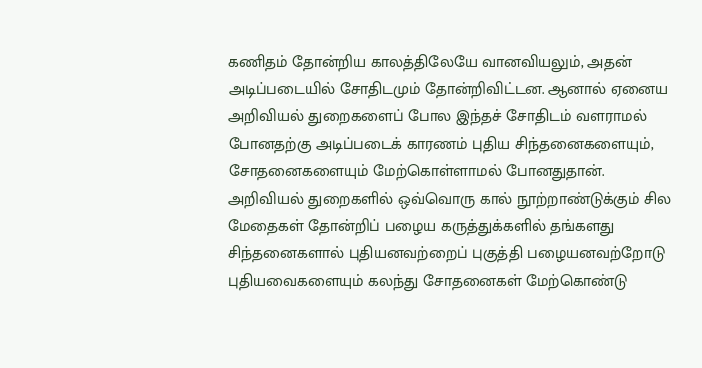கணிதம் தோன்றிய காலத்திலேயே வானவியலும், அதன் அடிப்படையில் சோதிடமும் தோன்றிவிட்டன. ஆனால் ஏனைய அறிவியல் துறைகளைப் போல இந்தச் சோதிடம் வளராமல் போனதற்கு அடிப்படைக் காரணம் புதிய சிந்தனைகளையும், சோதனைகளையும் மேற்கொள்ளாமல் போனதுதான். அறிவியல் துறைகளில் ஒவ்வொரு கால் நூற்றாண்டுக்கும் சில மேதைகள் தோன்றிப் பழைய கருத்துக்களில் தங்களது சிந்தனைகளால் புதியனவற்றைப் புகுத்தி பழையனவற்றோடு புதியவைகளையும் கலந்து சோதனைகள் மேற்கொண்டு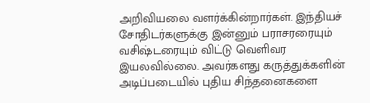அறிவியலை வளர்க்கின்றார்கள். இந்தியச் சோதிடர்களுக்கு இன்னும் பராசரரையும் வசிஷ்டரையும் விட்டு வெளிவர இயலவில்லை. அவர்களது கருத்துக்களின் அடிப்படையில் புதிய சிந்தனைகளை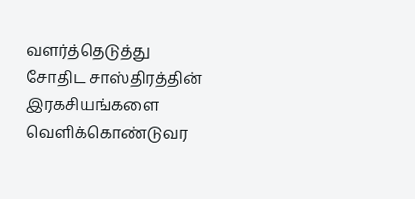வளர்த்தெடுத்து சோதிட சாஸ்திரத்தின் இரகசியங்களை வெளிக்கொண்டுவர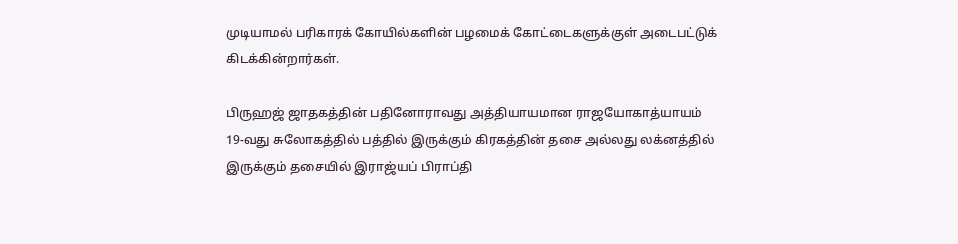முடியாமல் பரிகாரக் கோயில்களின் பழமைக் கோட்டைகளுக்குள் அடைபட்டுக் கிடக்கின்றார்கள்.

பிருஹஜ் ஜாதகத்தின் பதினோராவது அத்தியாயமான ராஜயோகாத்யாயம் 19-வது சுலோகத்தில் பத்தில் இருக்கும் கிரகத்தின் தசை அல்லது லக்னத்தில் இருக்கும் தசையில் இராஜ்யப் பிராப்தி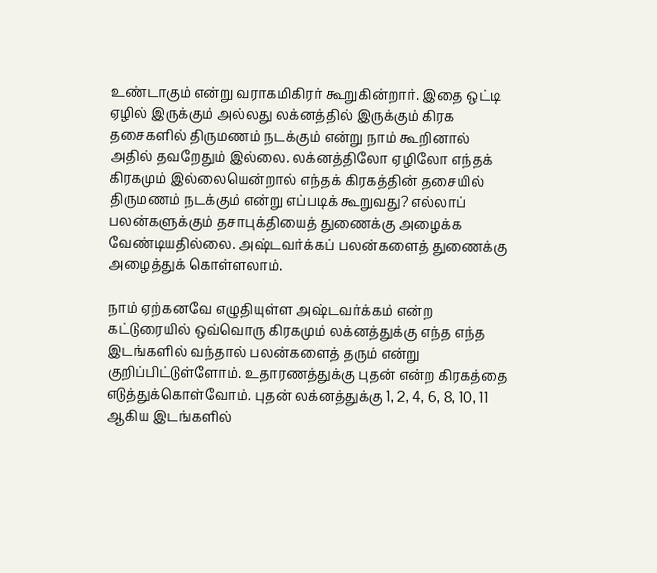உண்டாகும் என்று வராகமிகிரர் கூறுகின்றார். இதை ஒட்டி ஏழில் இருக்கும் அல்லது லக்னத்தில் இருக்கும் கிரக தசைகளில் திருமணம் நடக்கும் என்று நாம் கூறினால் அதில் தவறேதும் இல்லை. லக்னத்திலோ ஏழிலோ எந்தக் கிரகமும் இல்லையென்றால் எந்தக் கிரகத்தின் தசையில் திருமணம் நடக்கும் என்று எப்படிக் கூறுவது? எல்லாப் பலன்களுக்கும் தசாபுக்தியைத் துணைக்கு அழைக்க வேண்டியதில்லை. அஷ்டவர்க்கப் பலன்களைத் துணைக்கு அழைத்துக் கொள்ளலாம்.

நாம் ஏற்கனவே எழுதியுள்ள அஷ்டவர்க்கம் என்ற கட்டுரையில் ஒவ்வொரு கிரகமும் லக்னத்துக்கு எந்த எந்த இடங்களில் வந்தால் பலன்களைத் தரும் என்று குறிப்பிட்டுள்ளோம். உதாரணத்துக்கு புதன் என்ற கிரகத்தை எடுத்துக்கொள்வோம். புதன் லக்னத்துக்கு 1, 2, 4, 6, 8, 10, 11 ஆகிய இடங்களில்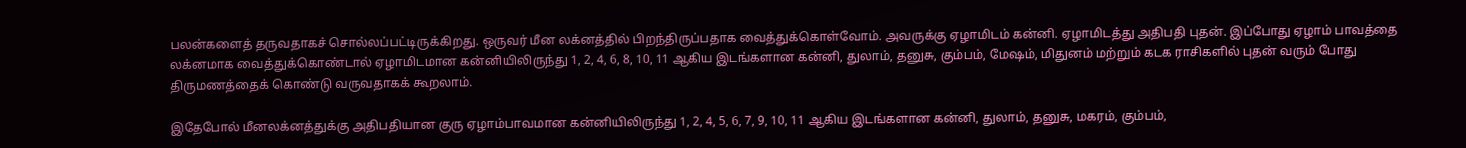பலன்களைத் தருவதாகச் சொல்லப்பட்டிருக்கிறது. ஒருவர் மீன லக்னத்தில் பிறந்திருப்பதாக வைத்துக்கொள்வோம். அவருக்கு ஏழாமிடம் கன்னி. ஏழாமிடத்து அதிபதி புதன். இப்போது ஏழாம் பாவத்தை லக்னமாக வைத்துக்கொண்டால் ஏழாமிடமான கன்னியிலிருந்து 1, 2, 4, 6, 8, 10, 11 ஆகிய இடங்களான கன்னி, துலாம், தனுசு, கும்பம், மேஷம், மிதுனம் மற்றும் கடக ராசிகளில் புதன் வரும் போது திருமணத்தைக் கொண்டு வருவதாகக் கூறலாம்.

இதேபோல் மீனலக்னத்துக்கு அதிபதியான குரு ஏழாம்பாவமான கன்னியிலிருந்து 1, 2, 4, 5, 6, 7, 9, 10, 11 ஆகிய இடங்களான கன்னி, துலாம், தனுசு, மகரம், கும்பம்,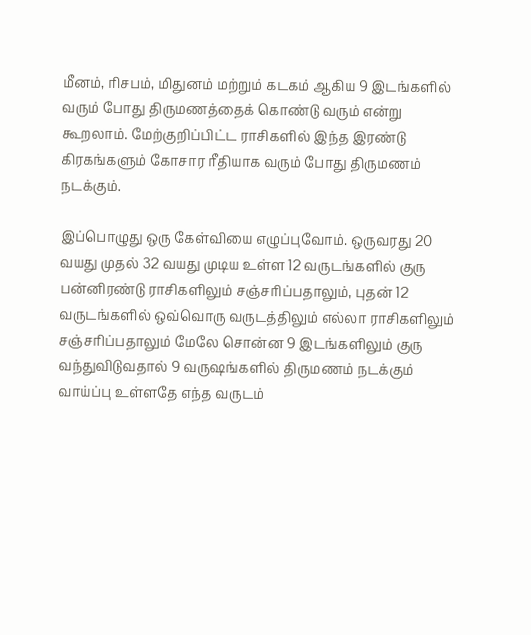மீனம், ரிசபம், மிதுனம் மற்றும் கடகம் ஆகிய 9 இடங்களில் வரும் போது திருமணத்தைக் கொண்டு வரும் என்று கூறலாம். மேற்குறிப்பிட்ட ராசிகளில் இந்த இரண்டு கிரகங்களும் கோசார ரீதியாக வரும் போது திருமணம் நடக்கும்.

இப்பொழுது ஒரு கேள்வியை எழுப்புவோம். ஒருவரது 20 வயது முதல் 32 வயது முடிய உள்ள 12 வருடங்களில் குரு பன்னிரண்டு ராசிகளிலும் சஞ்சரிப்பதாலும், புதன் 12 வருடங்களில் ஒவ்வொரு வருடத்திலும் எல்லா ராசிகளிலும் சஞ்சரிப்பதாலும் மேலே சொன்ன 9 இடங்களிலும் குரு வந்துவிடுவதால் 9 வருஷங்களில் திருமணம் நடக்கும் வாய்ப்பு உள்ளதே எந்த வருடம்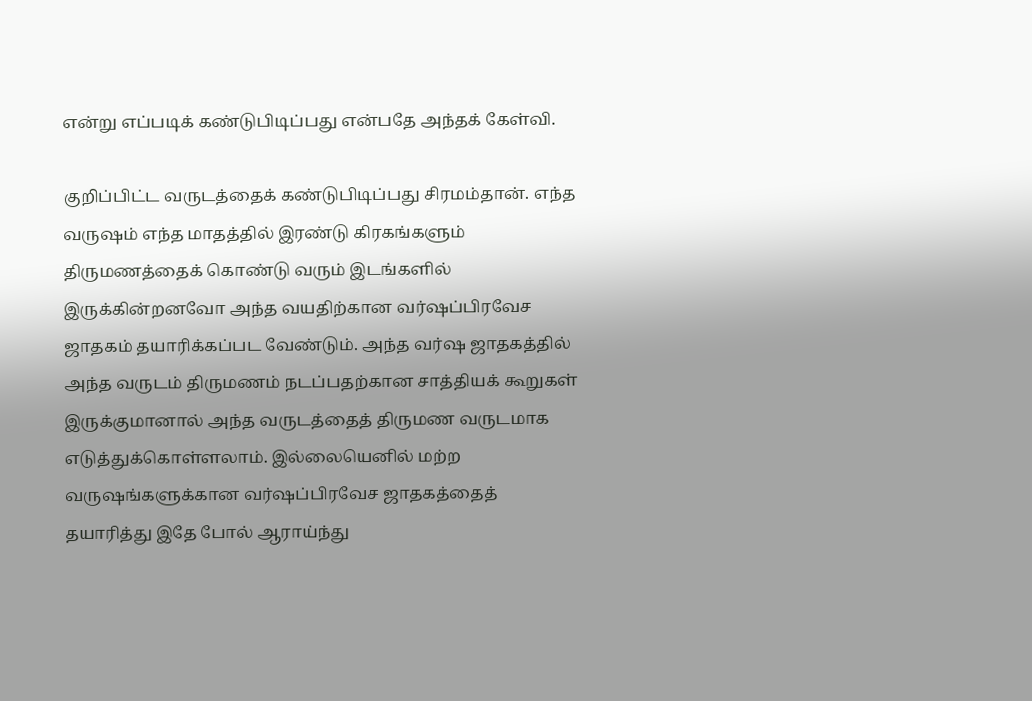என்று எப்படிக் கண்டுபிடிப்பது என்பதே அந்தக் கேள்வி.

குறிப்பிட்ட வருடத்தைக் கண்டுபிடிப்பது சிரமம்தான். எந்த வருஷம் எந்த மாதத்தில் இரண்டு கிரகங்களும் திருமணத்தைக் கொண்டு வரும் இடங்களில் இருக்கின்றனவோ அந்த வயதிற்கான வர்ஷப்பிரவேச ஜாதகம் தயாரிக்கப்பட வேண்டும். அந்த வர்ஷ ஜாதகத்தில் அந்த வருடம் திருமணம் நடப்பதற்கான சாத்தியக் கூறுகள் இருக்குமானால் அந்த வருடத்தைத் திருமண வருடமாக எடுத்துக்கொள்ளலாம். இல்லையெனில் மற்ற வருஷங்களுக்கான வர்ஷப்பிரவேச ஜாதகத்தைத் தயாரித்து இதே போல் ஆராய்ந்து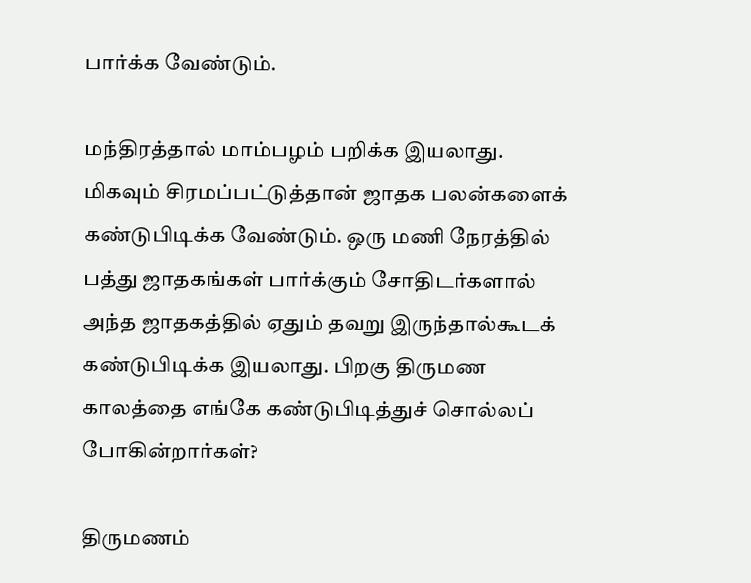பார்க்க வேண்டும்.

மந்திரத்தால் மாம்பழம் பறிக்க இயலாது. மிகவும் சிரமப்பட்டுத்தான் ஜாதக பலன்களைக் கண்டுபிடிக்க வேண்டும். ஒரு மணி நேரத்தில் பத்து ஜாதகங்கள் பார்க்கும் சோதிடர்களால் அந்த ஜாதகத்தில் ஏதும் தவறு இருந்தால்கூடக் கண்டுபிடிக்க இயலாது. பிறகு திருமண காலத்தை எங்கே கண்டுபிடித்துச் சொல்லப் போகின்றார்கள்?

திருமணம்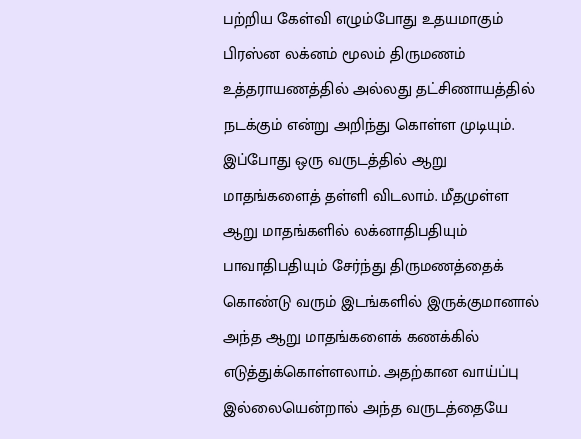பற்றிய கேள்வி எழும்போது உதயமாகும் பிரஸ்ன லக்னம் மூலம் திருமணம் உத்தராயணத்தில் அல்லது தட்சிணாயத்தில் நடக்கும் என்று அறிந்து கொள்ள முடியும். இப்போது ஒரு வருடத்தில் ஆறு மாதங்களைத் தள்ளி விடலாம். மீதமுள்ள ஆறு மாதங்களில் லக்னாதிபதியும் பாவாதிபதியும் சேர்ந்து திருமணத்தைக் கொண்டு வரும் இடங்களில் இருக்குமானால் அந்த ஆறு மாதங்களைக் கணக்கில் எடுத்துக்கொள்ளலாம். அதற்கான வாய்ப்பு இல்லையென்றால் அந்த வருடத்தையே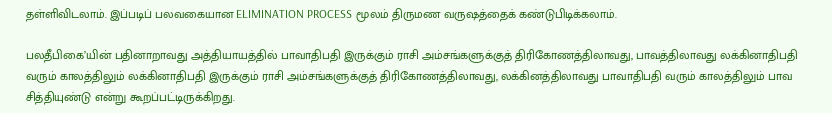தள்ளிவிடலாம். இப்படிப் பலவகையான ELIMINATION PROCESS மூலம் திருமண வருஷத்தைக் கண்டுபிடிக்கலாம்.

பலதீபிகை’யின் பதினாறாவது அத்தியாயத்தில் பாவாதிபதி இருக்கும் ராசி அம்சங்களுக்குத் திரிகோணத்திலாவது, பாவத்திலாவது லக்கினாதிபதி வரும் காலத்திலும் லக்கினாதிபதி இருக்கும் ராசி அம்சங்களுக்குத் திரிகோணத்திலாவது, லக்கினத்திலாவது பாவாதிபதி வரும் காலத்திலும் பாவ சித்தியுண்டு என்று கூறப்பட்டிருக்கிறது.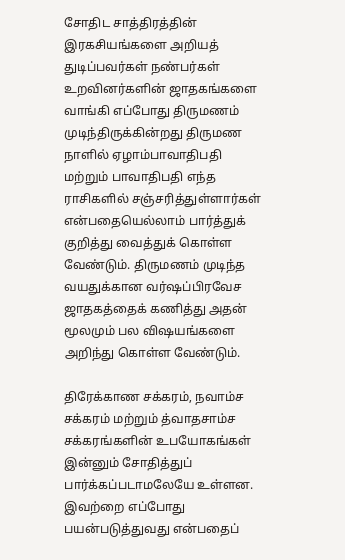சோதிட சாத்திரத்தின் இரகசியங்களை அறியத் துடிப்பவர்கள் நண்பர்கள் உறவினர்களின் ஜாதகங்களை வாங்கி எப்போது திருமணம் முடிந்திருக்கின்றது திருமண நாளில் ஏழாம்பாவாதிபதி மற்றும் பாவாதிபதி எந்த ராசிகளில் சஞ்சரித்துள்ளார்கள் என்பதையெல்லாம் பார்த்துக் குறித்து வைத்துக் கொள்ள வேண்டும். திருமணம் முடிந்த வயதுக்கான வர்ஷப்பிரவேச ஜாதகத்தைக் கணித்து அதன் மூலமும் பல விஷயங்களை அறிந்து கொள்ள வேண்டும்.

திரேக்காண சக்கரம், நவாம்ச சக்கரம் மற்றும் த்வாதசாம்ச சக்கரங்களின் உபயோகங்கள் இன்னும் சோதித்துப் பார்க்கப்படாமலேயே உள்ளன. இவற்றை எப்போது பயன்படுத்துவது என்பதைப்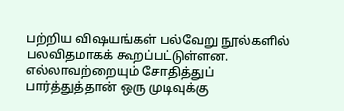பற்றிய விஷயங்கள் பல்வேறு நூல்களில் பலவிதமாகக் கூறப்பட்டுள்ளன. எல்லாவற்றையும் சோதித்துப் பார்த்துத்தான் ஒரு முடிவுக்கு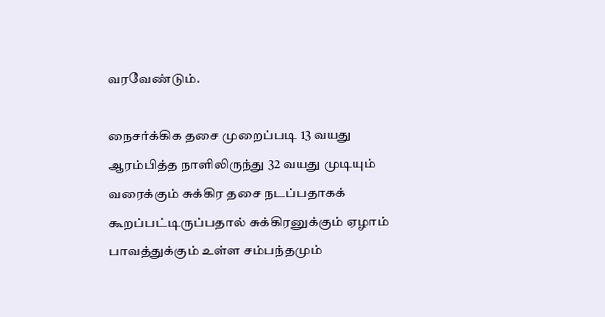வரவேண்டும்.

நைசர்க்கிக தசை முறைப்படி 13 வயது ஆரம்பித்த நாளிலிருந்து 32 வயது முடியும் வரைக்கும் சுக்கிர தசை நடப்பதாகக் கூறப்பட்டிருப்பதால் சுக்கிரனுக்கும் ஏழாம் பாவத்துக்கும் உள்ள சம்பந்தமும்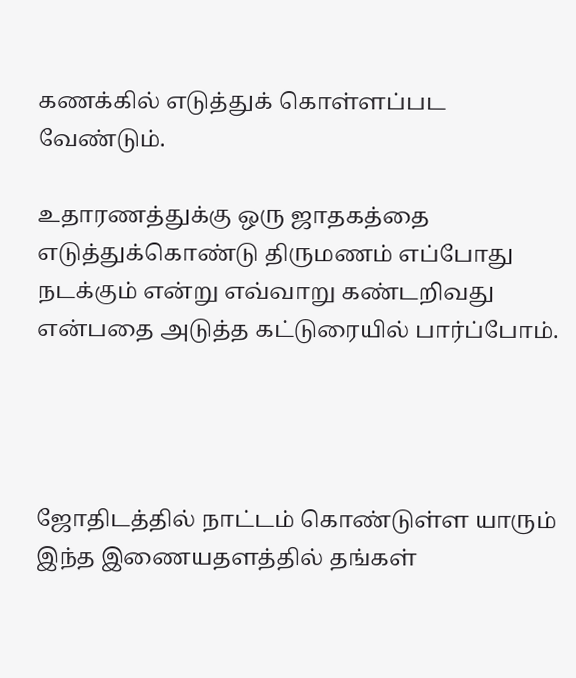கணக்கில் எடுத்துக் கொள்ளப்பட வேண்டும்.

உதாரணத்துக்கு ஒரு ஜாதகத்தை எடுத்துக்கொண்டு திருமணம் எப்போது நடக்கும் என்று எவ்வாறு கண்டறிவது என்பதை அடுத்த கட்டுரையில் பார்ப்போம்.




ஜோதிடத்தில் நாட்டம் கொண்டுள்ள யாரும் இந்த இணையதளத்தில் தங்கள்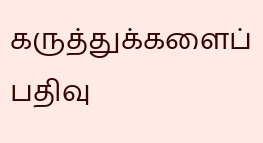கருத்துக்களைப் பதிவு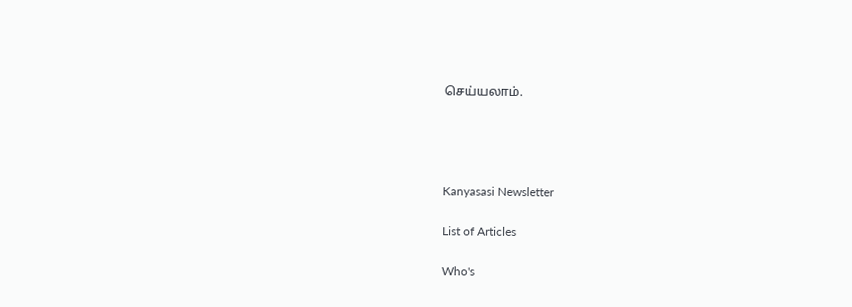செய்யலாம்.




Kanyasasi Newsletter

List of Articles

Who's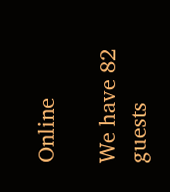Online

We have 82 guests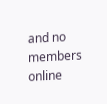and no members online